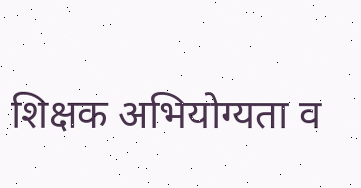शिक्षक अभियोग्यता व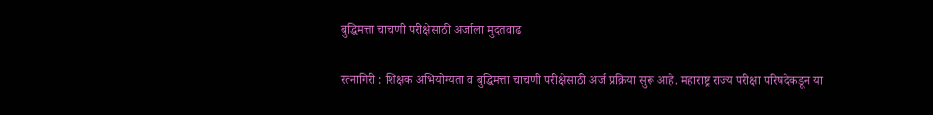बुद्धिमत्ता चाचणी परीक्षेसाठी अर्जाला मुदतवाढ

रत्नागिरी : शिक्षक अभियोग्यता व बुद्धिमत्ता चाचणी परीक्षेसाठी अर्ज प्रक्रिया सुरू आहे. महाराष्ट्र राज्य परीक्षा परिषदेकडून या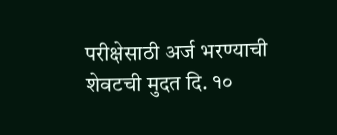परीक्षेसाठी अर्ज भरण्याची शेवटची मुदत दि. १०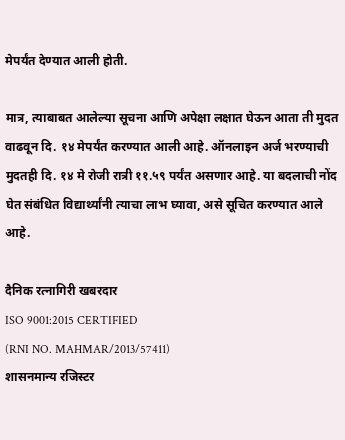मेपर्यंत देण्यात आली होती.

मात्र, त्याबाबत आलेल्या सूचना आणि अपेक्षा लक्षात घेऊन आता ती मुदत वाढवून दि. १४ मेपर्यंत करण्यात आली आहे. ऑनलाइन अर्ज भरण्याची मुदतही दि. १४ मे रोजी रात्री ११.५९ पर्यंत असणार आहे. या बदलाची नोंद घेत संबंधित विद्यार्थ्यांनी त्याचा लाभ घ्यावा, असे सूचित करण्यात आले आहे.

दैनिक रत्नागिरी खबरदार
ISO 9001:2015 CERTIFIED
(RNI NO. MAHMAR/2013/57411)
शासनमान्य रजिस्टर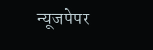न्यूजपेपर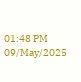01:48 PM 09/May/2025